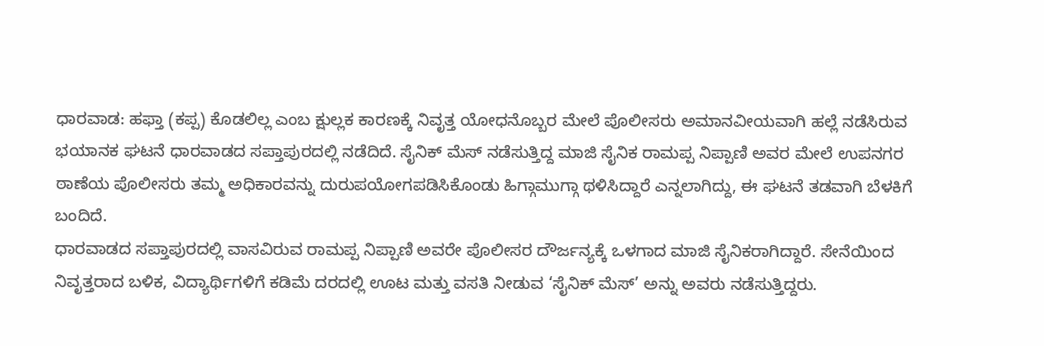ಧಾರವಾಡ: ಹಫ್ತಾ (ಕಪ್ಪ) ಕೊಡಲಿಲ್ಲ ಎಂಬ ಕ್ಷುಲ್ಲಕ ಕಾರಣಕ್ಕೆ ನಿವೃತ್ತ ಯೋಧನೊಬ್ಬರ ಮೇಲೆ ಪೊಲೀಸರು ಅಮಾನವೀಯವಾಗಿ ಹಲ್ಲೆ ನಡೆಸಿರುವ ಭಯಾನಕ ಘಟನೆ ಧಾರವಾಡದ ಸಪ್ತಾಪುರದಲ್ಲಿ ನಡೆದಿದೆ. ಸೈನಿಕ್ ಮೆಸ್ ನಡೆಸುತ್ತಿದ್ದ ಮಾಜಿ ಸೈನಿಕ ರಾಮಪ್ಪ ನಿಪ್ಪಾಣಿ ಅವರ ಮೇಲೆ ಉಪನಗರ ಠಾಣೆಯ ಪೊಲೀಸರು ತಮ್ಮ ಅಧಿಕಾರವನ್ನು ದುರುಪಯೋಗಪಡಿಸಿಕೊಂಡು ಹಿಗ್ಗಾಮುಗ್ಗಾ ಥಳಿಸಿದ್ದಾರೆ ಎನ್ನಲಾಗಿದ್ದು, ಈ ಘಟನೆ ತಡವಾಗಿ ಬೆಳಕಿಗೆ ಬಂದಿದೆ.
ಧಾರವಾಡದ ಸಪ್ತಾಪುರದಲ್ಲಿ ವಾಸವಿರುವ ರಾಮಪ್ಪ ನಿಪ್ಪಾಣಿ ಅವರೇ ಪೊಲೀಸರ ದೌರ್ಜನ್ಯಕ್ಕೆ ಒಳಗಾದ ಮಾಜಿ ಸೈನಿಕರಾಗಿದ್ದಾರೆ. ಸೇನೆಯಿಂದ ನಿವೃತ್ತರಾದ ಬಳಿಕ, ವಿದ್ಯಾರ್ಥಿಗಳಿಗೆ ಕಡಿಮೆ ದರದಲ್ಲಿ ಊಟ ಮತ್ತು ವಸತಿ ನೀಡುವ ‘ಸೈನಿಕ್ ಮೆಸ್’ ಅನ್ನು ಅವರು ನಡೆಸುತ್ತಿದ್ದರು.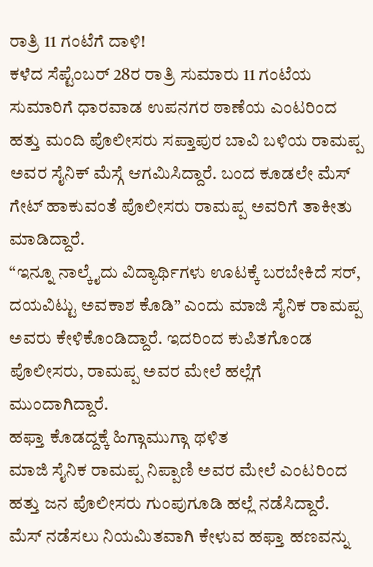ರಾತ್ರಿ 11 ಗಂಟೆಗೆ ದಾಳಿ!
ಕಳೆದ ಸೆಪ್ಟೆಂಬರ್ 28ರ ರಾತ್ರಿ ಸುಮಾರು 11 ಗಂಟೆಯ ಸುಮಾರಿಗೆ ಧಾರವಾಡ ಉಪನಗರ ಠಾಣೆಯ ಎಂಟರಿಂದ ಹತ್ತು ಮಂದಿ ಪೊಲೀಸರು ಸಪ್ತಾಪುರ ಬಾವಿ ಬಳಿಯ ರಾಮಪ್ಪ ಅವರ ಸೈನಿಕ್ ಮೆಸ್ಗೆ ಆಗಮಿಸಿದ್ದಾರೆ. ಬಂದ ಕೂಡಲೇ ಮೆಸ್ ಗೇಟ್ ಹಾಕುವಂತೆ ಪೊಲೀಸರು ರಾಮಪ್ಪ ಅವರಿಗೆ ತಾಕೀತು ಮಾಡಿದ್ದಾರೆ.
“ಇನ್ನೂ ನಾಲ್ಕೈದು ವಿದ್ಯಾರ್ಥಿಗಳು ಊಟಕ್ಕೆ ಬರಬೇಕಿದೆ ಸರ್, ದಯವಿಟ್ಟು ಅವಕಾಶ ಕೊಡಿ” ಎಂದು ಮಾಜಿ ಸೈನಿಕ ರಾಮಪ್ಪ ಅವರು ಕೇಳಿಕೊಂಡಿದ್ದಾರೆ. ಇದರಿಂದ ಕುಪಿತಗೊಂಡ ಪೊಲೀಸರು, ರಾಮಪ್ಪ ಅವರ ಮೇಲೆ ಹಲ್ಲೆಗೆ ಮುಂದಾಗಿದ್ದಾರೆ.
ಹಫ್ತಾ ಕೊಡದ್ದಕ್ಕೆ ಹಿಗ್ಗಾಮುಗ್ಗಾ ಥಳಿತ
ಮಾಜಿ ಸೈನಿಕ ರಾಮಪ್ಪ ನಿಪ್ಪಾಣಿ ಅವರ ಮೇಲೆ ಎಂಟರಿಂದ ಹತ್ತು ಜನ ಪೊಲೀಸರು ಗುಂಪುಗೂಡಿ ಹಲ್ಲೆ ನಡೆಸಿದ್ದಾರೆ. ಮೆಸ್ ನಡೆಸಲು ನಿಯಮಿತವಾಗಿ ಕೇಳುವ ಹಫ್ತಾ ಹಣವನ್ನು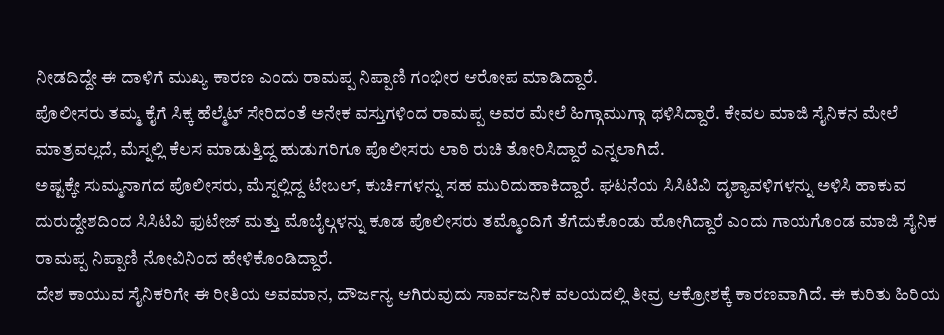ನೀಡದಿದ್ದೇ ಈ ದಾಳಿಗೆ ಮುಖ್ಯ ಕಾರಣ ಎಂದು ರಾಮಪ್ಪ ನಿಪ್ಪಾಣಿ ಗಂಭೀರ ಆರೋಪ ಮಾಡಿದ್ದಾರೆ.
ಪೊಲೀಸರು ತಮ್ಮ ಕೈಗೆ ಸಿಕ್ಕ ಹೆಲ್ಮೆಟ್ ಸೇರಿದಂತೆ ಅನೇಕ ವಸ್ತುಗಳಿಂದ ರಾಮಪ್ಪ ಅವರ ಮೇಲೆ ಹಿಗ್ಗಾಮುಗ್ಗಾ ಥಳಿಸಿದ್ದಾರೆ. ಕೇವಲ ಮಾಜಿ ಸೈನಿಕನ ಮೇಲೆ ಮಾತ್ರವಲ್ಲದೆ, ಮೆಸ್ನಲ್ಲಿ ಕೆಲಸ ಮಾಡುತ್ತಿದ್ದ ಹುಡುಗರಿಗೂ ಪೊಲೀಸರು ಲಾಠಿ ರುಚಿ ತೋರಿಸಿದ್ದಾರೆ ಎನ್ನಲಾಗಿದೆ.
ಅಷ್ಟಕ್ಕೇ ಸುಮ್ಮನಾಗದ ಪೊಲೀಸರು, ಮೆಸ್ನಲ್ಲಿದ್ದ ಟೇಬಲ್, ಕುರ್ಚಿಗಳನ್ನು ಸಹ ಮುರಿದುಹಾಕಿದ್ದಾರೆ. ಘಟನೆಯ ಸಿಸಿಟಿವಿ ದೃಶ್ಯಾವಳಿಗಳನ್ನು ಅಳಿಸಿ ಹಾಕುವ ದುರುದ್ದೇಶದಿಂದ ಸಿಸಿಟಿವಿ ಫುಟೇಜ್ ಮತ್ತು ಮೊಬೈಲ್ಗಳನ್ನು ಕೂಡ ಪೊಲೀಸರು ತಮ್ಮೊಂದಿಗೆ ತೆಗೆದುಕೊಂಡು ಹೋಗಿದ್ದಾರೆ ಎಂದು ಗಾಯಗೊಂಡ ಮಾಜಿ ಸೈನಿಕ ರಾಮಪ್ಪ ನಿಪ್ಪಾಣಿ ನೋವಿನಿಂದ ಹೇಳಿಕೊಂಡಿದ್ದಾರೆ.
ದೇಶ ಕಾಯುವ ಸೈನಿಕರಿಗೇ ಈ ರೀತಿಯ ಅವಮಾನ, ದೌರ್ಜನ್ಯ ಆಗಿರುವುದು ಸಾರ್ವಜನಿಕ ವಲಯದಲ್ಲಿ ತೀವ್ರ ಆಕ್ರೋಶಕ್ಕೆ ಕಾರಣವಾಗಿದೆ. ಈ ಕುರಿತು ಹಿರಿಯ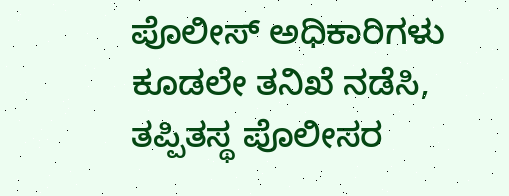ಪೊಲೀಸ್ ಅಧಿಕಾರಿಗಳು ಕೂಡಲೇ ತನಿಖೆ ನಡೆಸಿ, ತಪ್ಪಿತಸ್ಥ ಪೊಲೀಸರ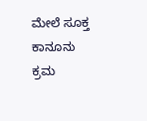ಮೇಲೆ ಸೂಕ್ತ ಕಾನೂನು ಕ್ರಮ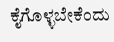ಕೈಗೊಳ್ಳಬೇಕೆಂದು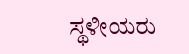ಸ್ಥಳೀಯರು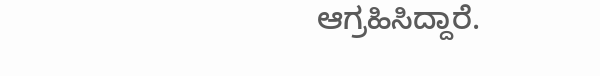ಆಗ್ರಹಿಸಿದ್ದಾರೆ.